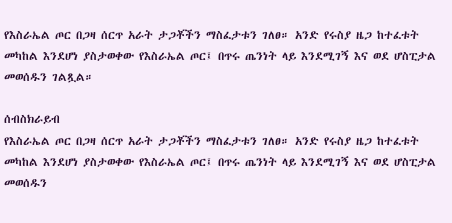የእስራኤል ጦር በጋዛ ሰርጥ አራት ታጋቾችን ማስፈታቱን ገለፀ። አንድ የሩስያ ዜጋ ከተፈቱት መካከል እንደሆነ ያስታወቀው የእስራኤል ጦር፤ በጥሩ ጤንነት ላይ እንደሚገኝ እና ወደ ሆስፒታል መወሰዱን ገልጿል።

ሰብስክራይብ
የእስራኤል ጦር በጋዛ ሰርጥ አራት ታጋቾችን ማስፈታቱን ገለፀ። አንድ የሩስያ ዜጋ ከተፈቱት መካከል እንደሆነ ያስታወቀው የእስራኤል ጦር፤ በጥሩ ጤንነት ላይ እንደሚገኝ እና ወደ ሆስፒታል መወሰዱን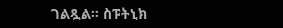ገልጿል። ስፑትኒክ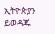ኢትዮጵያን ይወዳጁ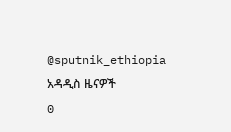@sputnik_ethiopia
አዳዲስ ዜናዎች
0